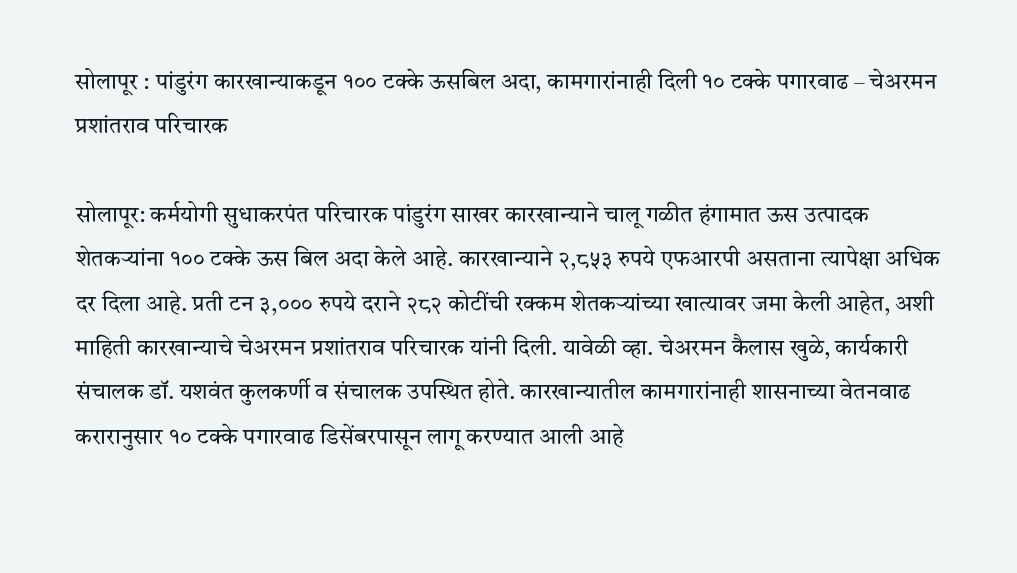सोलापूर : पांडुरंग कारखान्याकडून १०० टक्के ऊसबिल अदा, कामगारांनाही दिली १० टक्के पगारवाढ – चेअरमन प्रशांतराव परिचारक

सोलापूर: कर्मयोगी सुधाकरपंत परिचारक पांडुरंग साखर कारखान्याने चालू गळीत हंगामात ऊस उत्पादक शेतकऱ्यांना १०० टक्के ऊस बिल अदा केले आहे. कारखान्याने २,८५३ रुपये एफआरपी असताना त्यापेक्षा अधिक दर दिला आहे. प्रती टन ३,००० रुपये दराने २८२ कोटींची रक्कम शेतकऱ्यांच्या खात्यावर जमा केली आहेत, अशी माहिती कारखान्याचे चेअरमन प्रशांतराव परिचारक यांनी दिली. यावेळी व्हा. चेअरमन कैलास खुळे, कार्यकारी संचालक डॉ. यशवंत कुलकर्णी व संचालक उपस्थित होते. कारखान्यातील कामगारांनाही शासनाच्या वेतनवाढ करारानुसार १० टक्के पगारवाढ डिसेंबरपासून लागू करण्यात आली आहे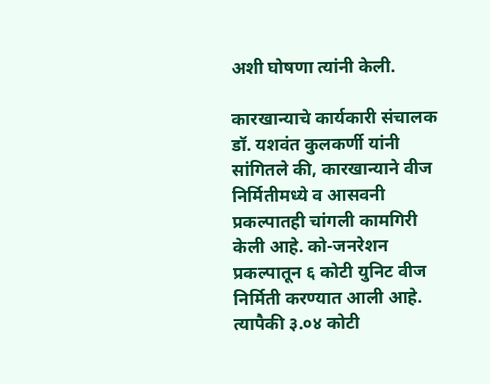अशी घोषणा त्यांनी केली.

कारखान्याचे कार्यकारी संचालक डॉ. यशवंत कुलकर्णी यांनी सांगितले की, कारखान्याने वीज निर्मितीमध्ये व आसवनी प्रकल्पातही चांगली कामगिरी केली आहे. को-जनरेशन प्रकल्पातून ६ कोटी युनिट वीज निर्मिती करण्यात आली आहे. त्यापैकी ३.०४ कोटी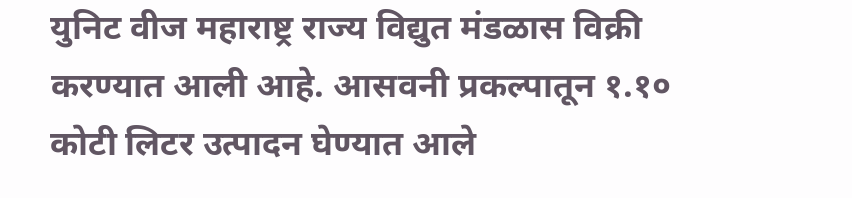युनिट वीज महाराष्ट्र राज्य विद्युत मंडळास विक्री करण्यात आली आहे. आसवनी प्रकल्पातून १.१० कोटी लिटर उत्पादन घेण्यात आले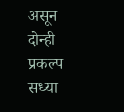असून दोन्ही प्रकल्प सध्या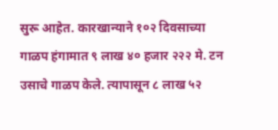सुरू आहेत. कारखान्याने १०२ दिवसाच्या गाळप हंगामात ९ लाख ४० हजार २२२ मे. टन उसाचे गाळप केले. त्यापासून ८ लाख ५२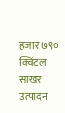हजार ७९० क्विंटल साखर उत्पादन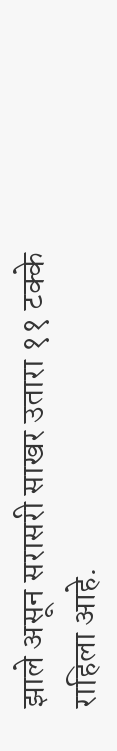झाले असून सरासरी साखर उतारा ११ टक्के राहिला आहे.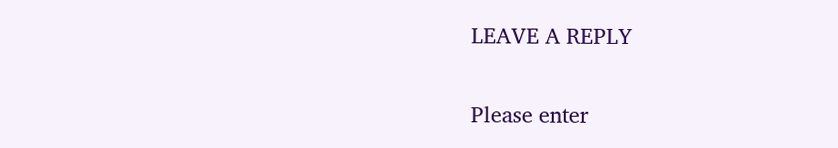LEAVE A REPLY

Please enter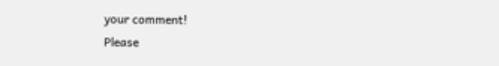your comment!
Please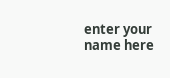enter your name here